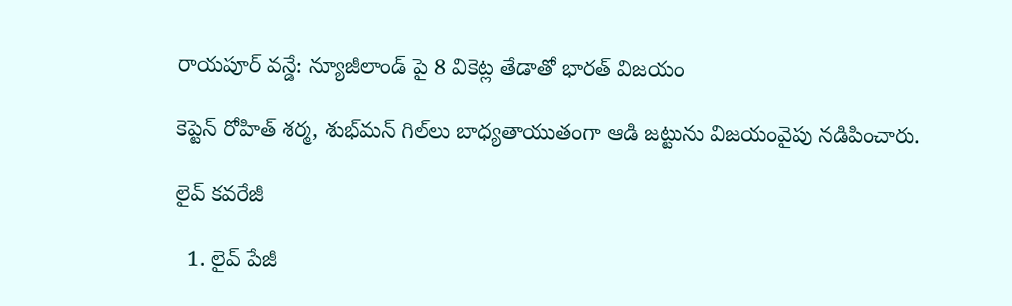రాయపూర్ వన్డే: న్యూజీలాండ్ పై 8 వికెట్ల తేడాతో భారత్ విజయం

కెప్టెన్ రోహిత్ శర్మ, శుభ్‌మన్ గిల్‌లు బాధ్యతాయుతంగా ఆడి జట్టును విజయంవైపు నడిపించారు.

లైవ్ కవరేజీ

  1. లైవ్ పేజీ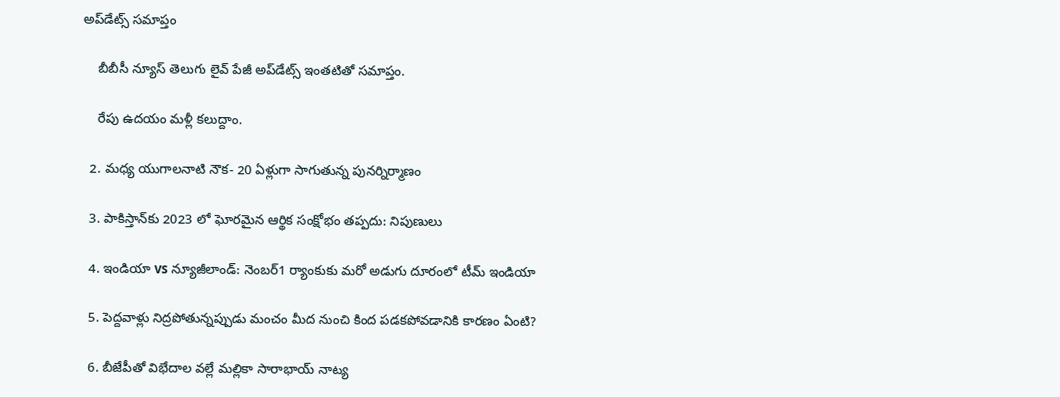అప్‌డేట్స్ సమాప్తం

    బీబీసీ న్యూస్ తెలుగు లైవ్ పేజీ అప్‌డేట్స్ ఇంతటితో సమాప్తం.

    రేపు ఉదయం మళ్లీ కలుద్దాం.

  2. మధ్య యుగాలనాటి నౌక- 20 ఏళ్లుగా సాగుతున్న పునర్నిర్మాణం

  3. పాకిస్తాన్‌కు 2023 లో ఘోరమైన ఆర్థిక సంక్షోభం తప్పదు: నిపుణులు

  4. ఇండియా vs న్యూజీలాండ్: నెంబర్1 ర్యాంకుకు మరో అడుగు దూరంలో టీమ్ ఇండియా

  5. పెద్దవాళ్లు నిద్రపోతున్నప్పుడు మంచం మీద నుంచి కింద పడకపోవడానికి కారణం ఏంటి?

  6. బీజేపీతో విభేదాల వల్లే మల్లికా సారాభాయ్ నాట్య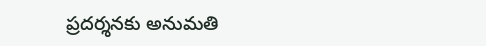ప్రదర్శనకు అనుమతి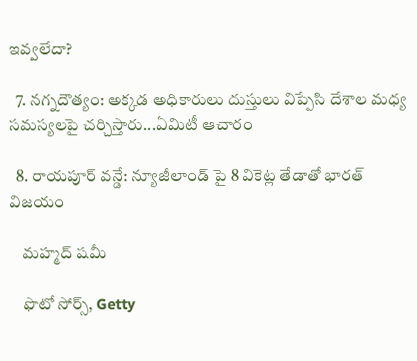ఇవ్వలేదా?

  7. నగ్నదౌత్యం: అక్కడ అధికారులు దుస్తులు విప్పేసి దేశాల మధ్య సమస్యలపై చర్చిస్తారు...ఏమిటీ ఆచారం

  8. రాయపూర్ వన్డే: న్యూజీలాండ్ పై 8 వికెట్ల తేడాతో భారత్ విజయం

    మహ్మద్ షమీ

    ఫొటో సోర్స్, Getty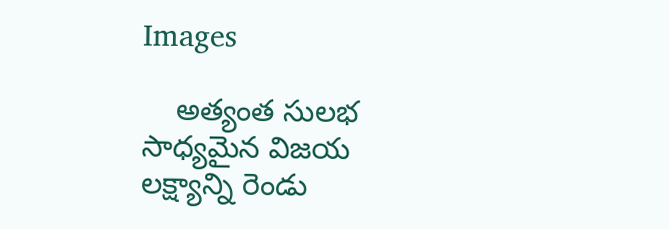Images

    అత్యంత సులభ సాధ్యమైన విజయ లక్ష్యాన్ని రెండు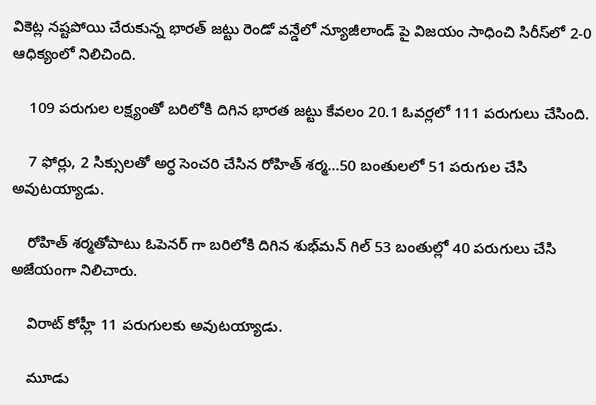వికెట్ల నష్టపోయి చేరుకున్న భారత్ జట్టు రెండో వన్డేలో న్యూజీలాండ్ పై విజయం సాధించి సిరీస్‌లో 2-0 ఆధిక్యంలో నిలిచింది.

    109 పరుగుల లక్ష్యంతో బరిలోకి దిగిన భారత జట్టు కేవలం 20.1 ఓవర్లలో 111 పరుగులు చేసింది.

    7 ఫోర్లు, 2 సిక్సులతో అర్ధ సెంచరి చేసిన రోహిత్ శర్మ...50 బంతులలో 51 పరుగుల చేసి అవుటయ్యాడు.

    రోహిత్ శర్మతోపాటు ఓపెనర్ గా బరిలోకి దిగిన శుభ్‌మన్ గిల్ 53 బంతుల్లో 40 పరుగులు చేసి అజేయంగా నిలిచారు.

    విరాట్ కోహ్లీ 11 పరుగులకు అవుటయ్యాడు.

    మూడు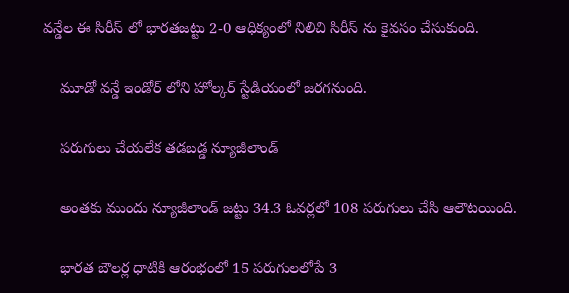వన్డేల ఈ సిరీస్ లో భారతజట్టు 2-0 ఆధిక్యంలో నిలిచి సిరీస్ ను కైవసం చేసుకుంది.

    మూడో వన్డే ఇండోర్ లోని హోల్కర్ స్టేడియంలో జరగనుంది.

    పరుగులు చేయలేక తడబడ్డ న్యూజీలాండ్

    అంతకు ముందు న్యూజీలాండ్ జట్టు 34.3 ఓవర్లలో 108 పరుగులు చేసి ఆలౌటయింది.

    భారత బౌలర్ల ధాటికి ఆరంభంలో 15 పరుగులలోపే 3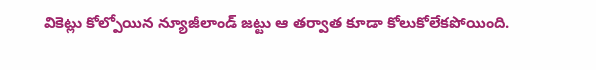వికెట్లు కోల్పోయిన న్యూజీలాండ్ జట్టు ఆ తర్వాత కూడా కోలుకోలేకపోయింది.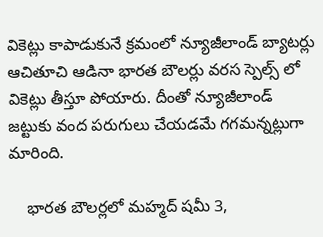వికెట్లు కాపాడుకునే క్రమంలో న్యూజీలాండ్ బ్యాటర్లు ఆచితూచి ఆడినా భారత బౌలర్లు వరస స్పెల్స్ లో వికెట్లు తీస్తూ పోయారు. దీంతో న్యూజీలాండ్ జట్టుకు వంద పరుగులు చేయడమే గగమన్నట్లుగా మారింది.

    భారత బౌలర్లలో మహ్మద్ షమీ 3,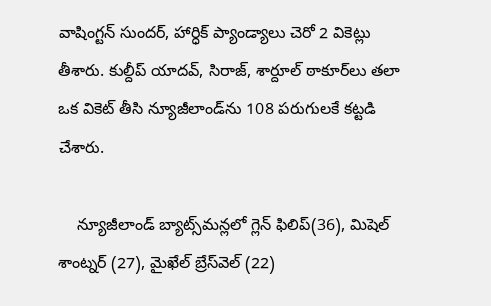వాషింగ్టన్ సుందర్, హార్ధిక్ ప్యాండ్యాలు చెరో 2 వికెట్లు తీశారు. కుల్దీప్ యాదవ్, సిరాజ్, శార్దూల్ ఠాకూర్‌లు తలా ఒక వికెట్ తీసి న్యూజీలాండ్‌ను 108 పరుగులకే కట్టడి చేశారు.

    న్యూజీలాండ్ బ్యాట్స్‌మన్లలో గ్లెన్ ఫిలిప్(36), మిషెల్ శాంట్నర్ (27), మైఖేల్ బ్రేస్‌వెల్ (22)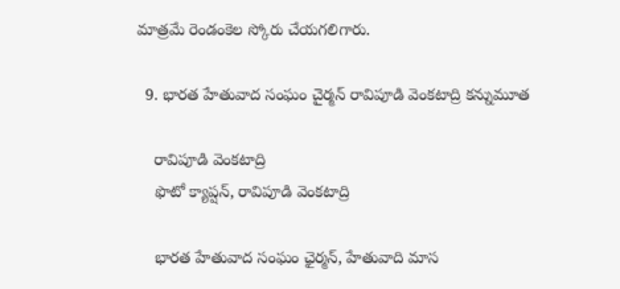మాత్రమే రెండంకెల స్కోరు చేయగలిగారు.

  9. భారత హేతువాద సంఘం చైర్మన్ రావిపూడి వెంకటాద్రి కన్నుమూత

    రావిపూడి వెంకటాద్రి
    ఫొటో క్యాప్షన్, రావిపూడి వెంకటాద్రి

    భారత హేతువాద సంఘం ఛైర్మన్, హేతువాది మాస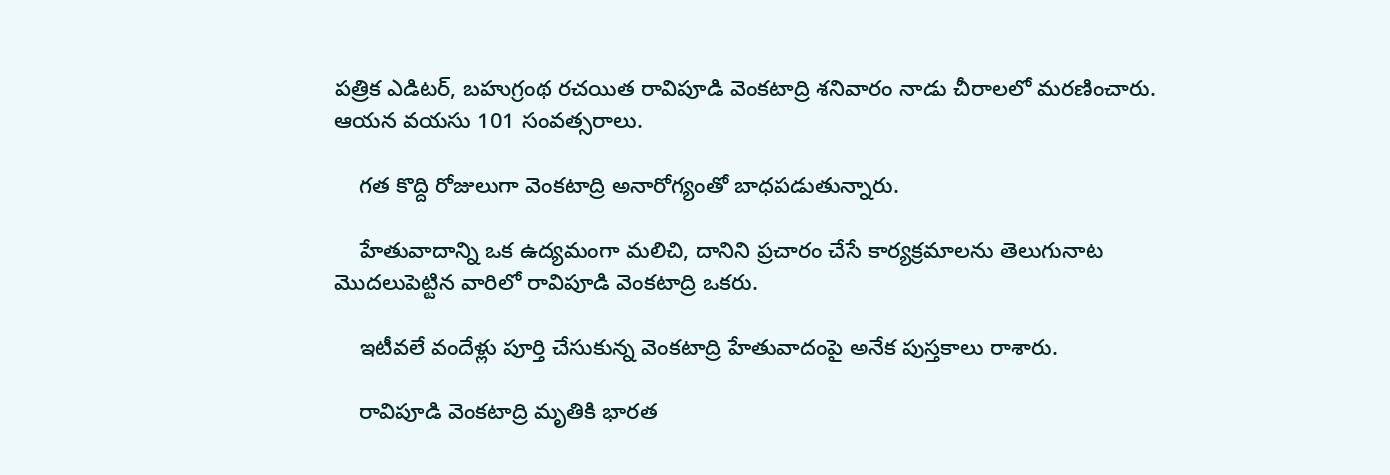పత్రిక ఎడిటర్, బహుగ్రంథ రచయిత రావిపూడి వెంకటాద్రి శనివారం నాడు చీరాలలో మరణించారు. ఆయన వయసు 101 సంవత్సరాలు.

    గత కొద్ది రోజులుగా వెంకటాద్రి అనారోగ్యంతో బాధపడుతున్నారు.

    హేతువాదాన్ని ఒక ఉద్యమంగా మలిచి, దానిని ప్రచారం చేసే కార్యక్రమాలను తెలుగునాట మొదలుపెట్టిన వారిలో రావిపూడి వెంకటాద్రి ఒకరు.

    ఇటీవలే వందేళ్లు పూర్తి చేసుకున్న వెంకటాద్రి హేతువాదంపై అనేక పుస్తకాలు రాశారు.

    రావిపూడి వెంకటాద్రి మృతికి భారత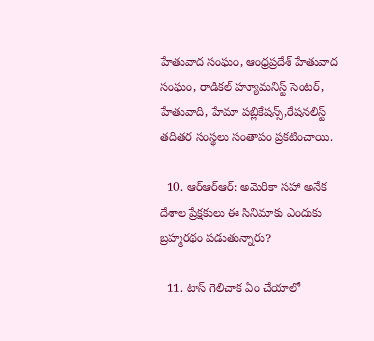హేతువాద సంఘం, ఆంధ్రప్రదేశ్ హేతువాద సంఘం, రాడికల్ హ్యూమనిస్ట్ సెంటర్, హేతువాది, హేమా పబ్లికేషన్స్,రేషనలిస్ట్ తదితర సంస్థలు సంతాపం ప్రకటించాయి.

  10. ఆర్‌ఆర్‌ఆర్: అమెరికా సహా అనేక దేశాల ప్రేక్షకులు ఈ సినిమాకు ఎందుకు బ్రహ్మరథం పడుతున్నారు?

  11. టాస్ గెలిచాక ఏం చేయాలో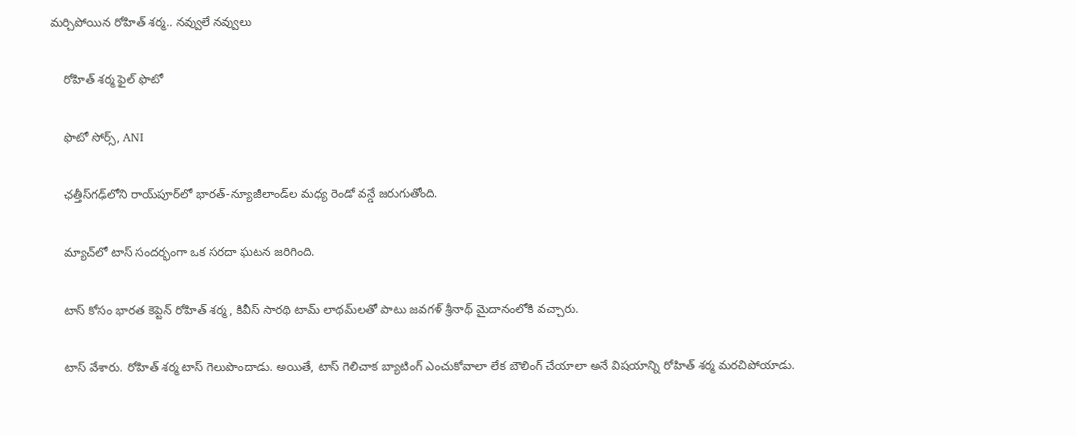మర్చిపోయిన రోహిత్ శర్మ.. నవ్వులే నవ్వులు

    రోహిత్ శర్మ ఫైల్ ఫొటో

    ఫొటో సోర్స్, ANI

    ఛత్తీస్‌గఢ్‌లోని రాయ్‌పూర్‌లో భారత్-న్యూజీలాండ్‌ల మధ్య రెండో వన్డే జరుగుతోంది.

    మ్యాచ్‌లో టాస్ సందర్భంగా ఒక సరదా ఘటన జరిగింది.

    టాస్ కోసం భారత కెప్టెన్ రోహిత్ శర్మ, కివీస్ సారథి టామ్ లాథమ్‌లతో పాటు జవగళ్ శ్రీనాథ్ మైదానంలోకి వచ్చారు.

    టాస్ వేశారు. రోహిత్ శర్మ టాస్ గెలుపొందాడు. అయితే, టాస్ గెలిచాక బ్యాటింగ్ ఎంచుకోవాలా లేక బౌలింగ్ చేయాలా అనే విషయాన్ని రోహిత్ శర్మ మరచిపోయాడు.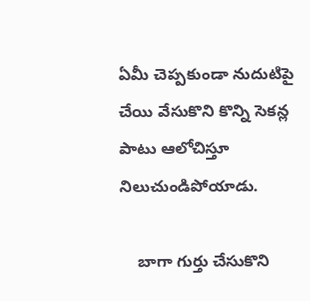ఏమీ చెప్పకుండా నుదుటిపై చేయి వేసుకొని కొన్ని సెకన్ల పాటు ఆలోచిస్తూ నిలుచుండిపోయాడు.

    బాగా గుర్తు చేసుకొని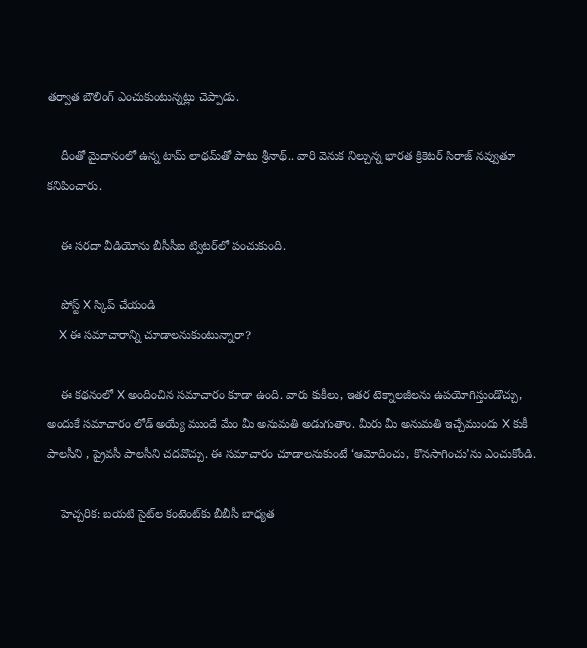తర్వాత బౌలింగ్ ఎంచుకుంటున్నట్లు చెప్పాడు.

    దీంతో మైదానంలో ఉన్న టామ్ లాథమ్‌తో పాటు శ్రీనాథ్.. వారి వెనుక నిల్చున్న భారత క్రికెటర్ సిరాజ్ నవ్వుతూ కనిపించారు.

    ఈ సరదా వీడియోను బీసీసీఐ ట్విటర్‌లో పంచుకుంది.

    పోస్ట్‌ X స్కిప్ చేయండి
    X ఈ సమాచారాన్ని చూడాలనుకుంటున్నారా?

    ఈ కథనంలో X అందించిన సమాచారం కూడా ఉంది. వారు కుకీలు, ఇతర టెక్నాలజీలను ఉపయోగిస్తుండొచ్చు, అందుకే సమాచారం లోడ్ అయ్యే ముందే మేం మీ అనుమతి అడుగుతాం. మీరు మీ అనుమతి ఇచ్చేముందు X కుకీ పాలసీని , ప్రైవసీ పాలసీని చదవొచ్చు. ఈ సమాచారం చూడాలనుకుంటే ‘ఆమోదించు, కొనసాగించు’ను ఎంచుకోండి.

    హెచ్చరిక: బయటి సైట్‌ల కంటెంట్‌కు బీబీసీ బాధ్యత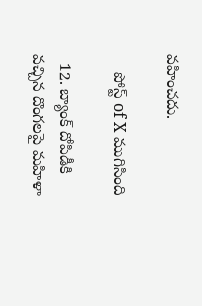వహించదు.

    పోస్ట్ of X ముగిసింది

  12. బ్యాంక్ దోపిడీకి వచ్చిన దొంగలపై మహిళా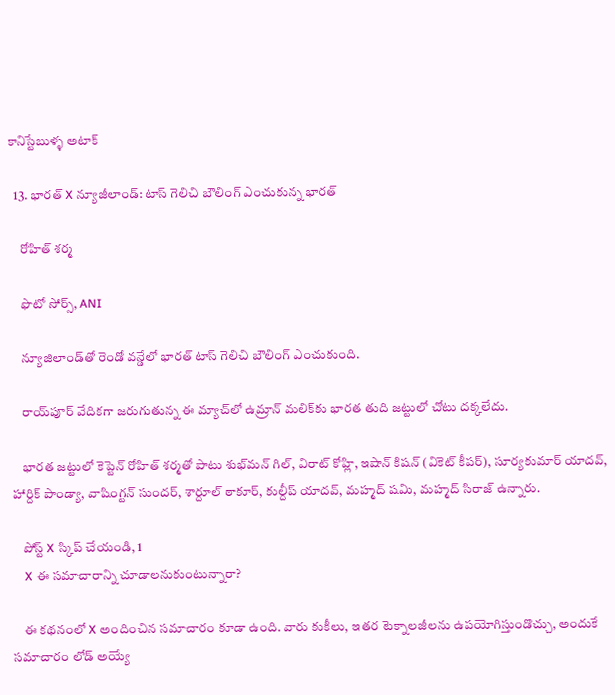కానిస్టేబుళ్ళ అటాక్

  13. భారత్ X న్యూజీలాండ్: టాస్ గెలిచి బౌలింగ్ ఎంచుకున్న భారత్

    రోహిత్ శర్మ

    ఫొటో సోర్స్, ANI

    న్యూజిలాండ్‌తో రెండో వన్డేలో భారత్ టాస్ గెలిచి బౌలింగ్ ఎంచుకుంది.

    రాయ్‌పూర్ వేదికగా జరుగుతున్న ఈ మ్యాచ్‌లో ఉమ్రాన్ మలిక్‌కు భారత తుది జట్టులో చోటు దక్కలేదు.

    భారత జట్టులో కెప్టెన్ రోహిత్ శర్మతో పాటు శుభ్‌మన్ గిల్, విరాట్ కోహ్లి, ఇషాన్ కిషన్ (వికెట్ కీపర్), సూర్యకుమార్ యాదవ్, హార్దిక్ పాండ్యా, వాషింగ్టన్ సుందర్, శార్దూల్ ఠాకూర్, కుల్దీప్ యాదవ్, మహ్మద్ షమి, మహ్మద్ సిరాజ్ ఉన్నారు.

    పోస్ట్‌ X స్కిప్ చేయండి, 1
    X ఈ సమాచారాన్ని చూడాలనుకుంటున్నారా?

    ఈ కథనంలో X అందించిన సమాచారం కూడా ఉంది. వారు కుకీలు, ఇతర టెక్నాలజీలను ఉపయోగిస్తుండొచ్చు, అందుకే సమాచారం లోడ్ అయ్యే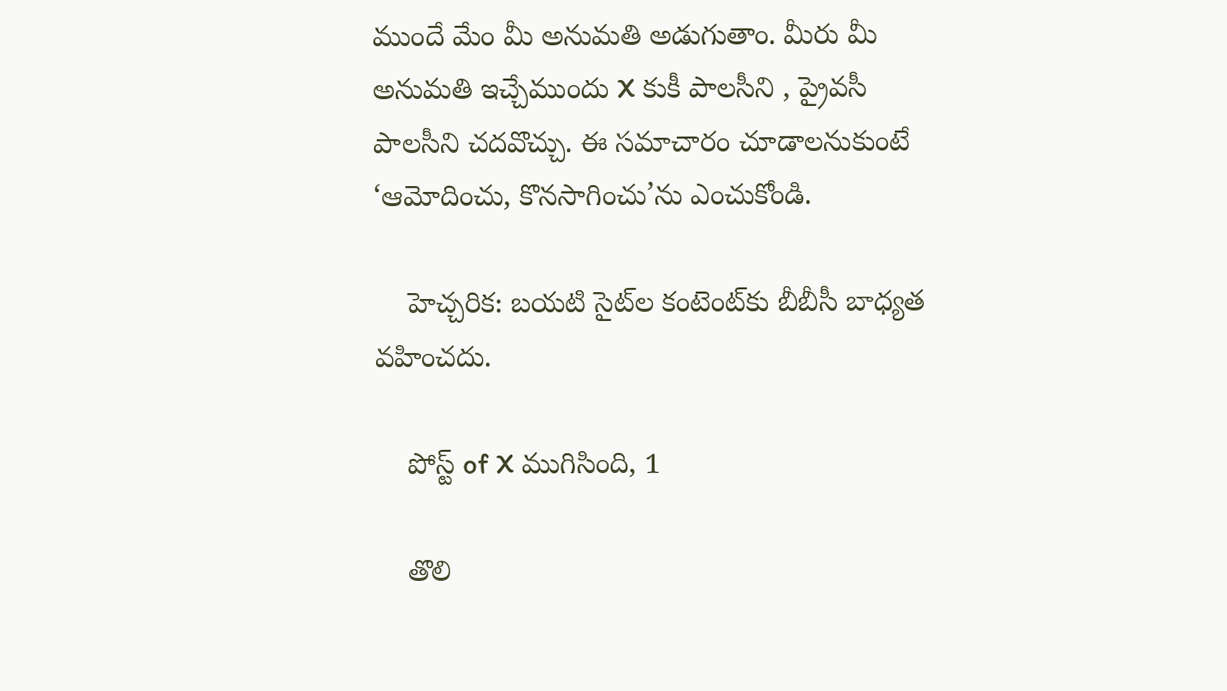ముందే మేం మీ అనుమతి అడుగుతాం. మీరు మీ అనుమతి ఇచ్చేముందు X కుకీ పాలసీని , ప్రైవసీ పాలసీని చదవొచ్చు. ఈ సమాచారం చూడాలనుకుంటే ‘ఆమోదించు, కొనసాగించు’ను ఎంచుకోండి.

    హెచ్చరిక: బయటి సైట్‌ల కంటెంట్‌కు బీబీసీ బాధ్యత వహించదు.

    పోస్ట్ of X ముగిసింది, 1

    తొలి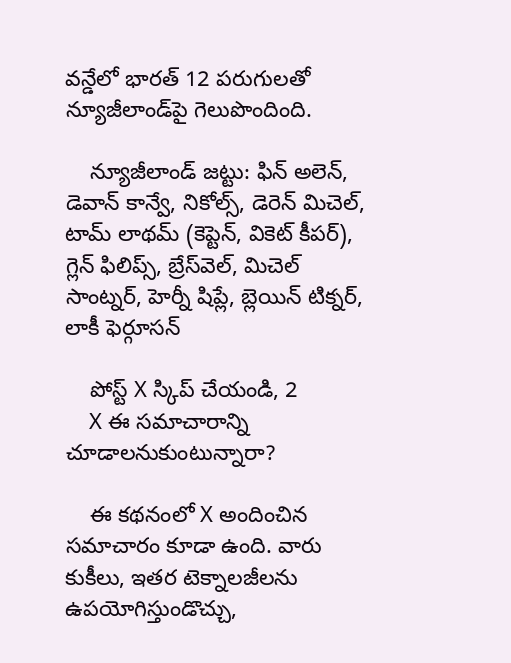వన్డేలో భారత్ 12 పరుగులతో న్యూజీలాండ్‌పై గెలుపొందింది.

    న్యూజీలాండ్ జట్టు: ఫిన్ అలెన్, డెవాన్ కాన్వే, నికోల్స్, డెరెన్ మిచెల్, టామ్ లాథమ్ (కెప్టెన్, వికెట్ కీపర్), గ్లెన్ ఫిలిప్స్, బ్రేస్‌వెల్, మిచెల్ సాంట్నర్, హెర్నీ షిప్లే, బ్లెయిన్ టిక్నర్, లాకీ ఫెర్గూసన్

    పోస్ట్‌ X స్కిప్ చేయండి, 2
    X ఈ సమాచారాన్ని చూడాలనుకుంటున్నారా?

    ఈ కథనంలో X అందించిన సమాచారం కూడా ఉంది. వారు కుకీలు, ఇతర టెక్నాలజీలను ఉపయోగిస్తుండొచ్చు,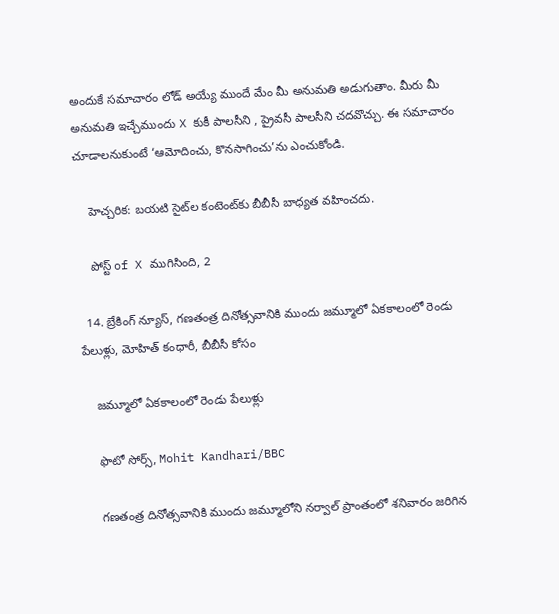అందుకే సమాచారం లోడ్ అయ్యే ముందే మేం మీ అనుమతి అడుగుతాం. మీరు మీ అనుమతి ఇచ్చేముందు X కుకీ పాలసీని , ప్రైవసీ పాలసీని చదవొచ్చు. ఈ సమాచారం చూడాలనుకుంటే ‘ఆమోదించు, కొనసాగించు’ను ఎంచుకోండి.

    హెచ్చరిక: బయటి సైట్‌ల కంటెంట్‌కు బీబీసీ బాధ్యత వహించదు.

    పోస్ట్ of X ముగిసింది, 2

  14. బ్రేకింగ్ న్యూస్, గణతంత్ర దినోత్సవానికి ముందు జమ్మూలో ఏకకాలంలో రెండు పేలుళ్లు, మోహిత్ కంధారీ, బీబీసీ కోసం

    జమ్మూలో ఏకకాలంలో రెండు పేలుళ్లు

    ఫొటో సోర్స్, Mohit Kandhari/BBC

    గణతంత్ర దినోత్సవానికి ముందు జమ్మూలోని నర్వాల్ ప్రాంతంలో శనివారం జరిగిన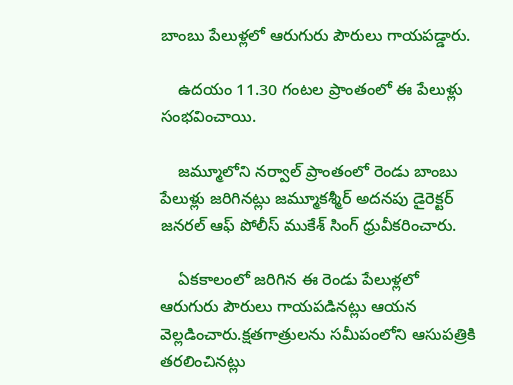బాంబు పేలుళ్లలో ఆరుగురు పౌరులు గాయపడ్డారు.

    ఉదయం 11.30 గంటల ప్రాంతంలో ఈ పేలుళ్లు సంభవించాయి.

    జమ్మూలోని నర్వాల్ ప్రాంతంలో రెండు బాంబు పేలుళ్లు జరిగినట్లు జమ్మూకశ్మీర్ అదనపు డైరెక్టర్ జనరల్ ఆఫ్ పోలీస్ ముకేశ్ సింగ్ ధ్రువీకరించారు.

    ఏకకాలంలో జరిగిన ఈ రెండు పేలుళ్లలో ఆరుగురు పౌరులు గాయపడినట్లు ఆయన వెల్లడించారు.క్షతగాత్రులను సమీపంలోని ఆసుపత్రికి తరలించినట్లు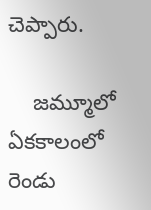చెప్పారు.

    జమ్మూలో ఏకకాలంలో రెండు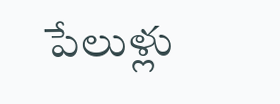పేలుళ్లు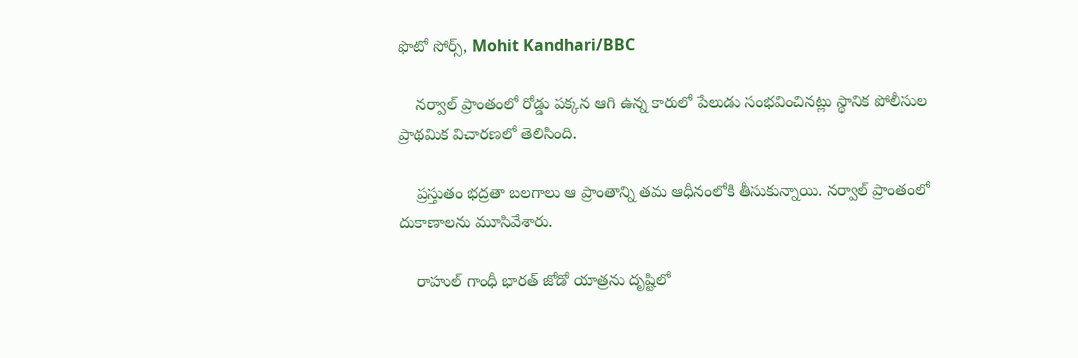ఫొటో సోర్స్, Mohit Kandhari/BBC

    నర్వాల్ ప్రాంతంలో రోడ్డు పక్కన ఆగి ఉన్న కారులో పేలుడు సంభవించినట్లు స్థానిక పోలీసుల ప్రాథమిక విచారణలో తెలిసింది.

    ప్రస్తుతం భద్రతా బలగాలు ఆ ప్రాంతాన్ని తమ ఆధీనంలోకి తీసుకున్నాయి. నర్వాల్ ప్రాంతంలో దుకాణాలను మూసివేశారు.

    రాహుల్ గాంధీ భారత్ జోడో యాత్రను దృష్టిలో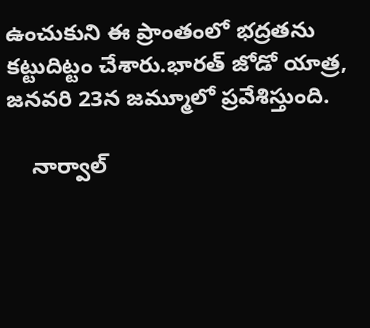ఉంచుకుని ఈ ప్రాంతంలో భద్రతను కట్టుదిట్టం చేశారు.భారత్ జోడో యాత్ర, జనవరి 23న జమ్మూలో ప్రవేశిస్తుంది.

    నార్వాల్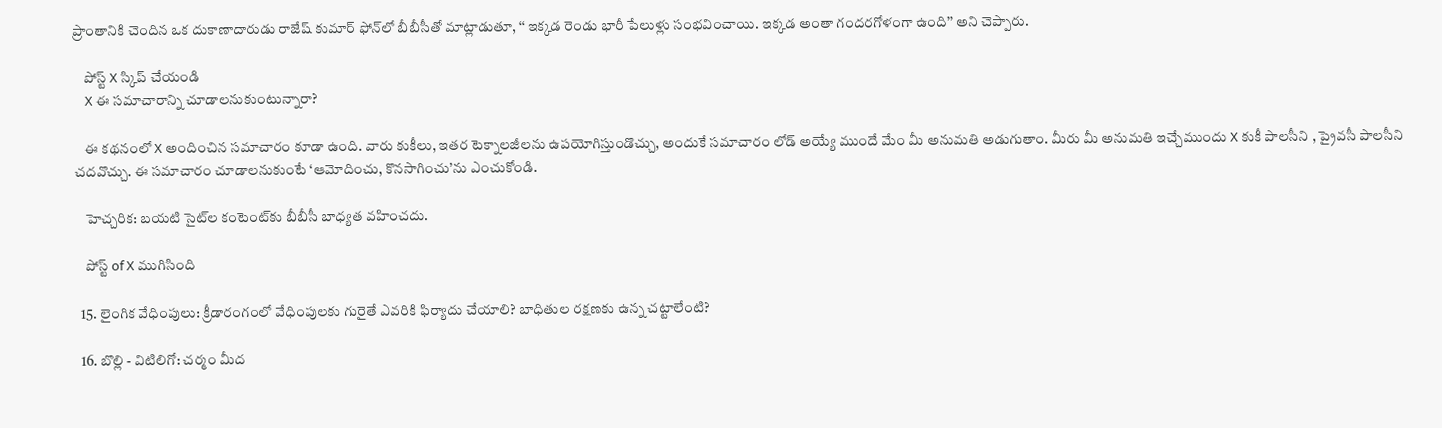ప్రాంతానికి చెందిన ఒక దుకాణాదారుడు రాజేష్ కుమార్ ఫోన్‌లో బీబీసీతో మాట్లాడుతూ, ‘‘ ఇక్కడ రెండు భారీ పేలుళ్లు సంభవించాయి. ఇక్కడ అంతా గందరగోళంగా ఉంది’’ అని చెప్పారు.

    పోస్ట్‌ X స్కిప్ చేయండి
    X ఈ సమాచారాన్ని చూడాలనుకుంటున్నారా?

    ఈ కథనంలో X అందించిన సమాచారం కూడా ఉంది. వారు కుకీలు, ఇతర టెక్నాలజీలను ఉపయోగిస్తుండొచ్చు, అందుకే సమాచారం లోడ్ అయ్యే ముందే మేం మీ అనుమతి అడుగుతాం. మీరు మీ అనుమతి ఇచ్చేముందు X కుకీ పాలసీని , ప్రైవసీ పాలసీని చదవొచ్చు. ఈ సమాచారం చూడాలనుకుంటే ‘ఆమోదించు, కొనసాగించు’ను ఎంచుకోండి.

    హెచ్చరిక: బయటి సైట్‌ల కంటెంట్‌కు బీబీసీ బాధ్యత వహించదు.

    పోస్ట్ of X ముగిసింది

  15. లైంగిక వేధింపులు: క్రీడారంగంలో వేధింపులకు గురైతే ఎవరికి ఫిర్యాదు చేయాలి? బాధితుల రక్షణకు ఉన్న చట్టాలేంటి?

  16. బొల్లి - విటిలిగో: చర్మం మీద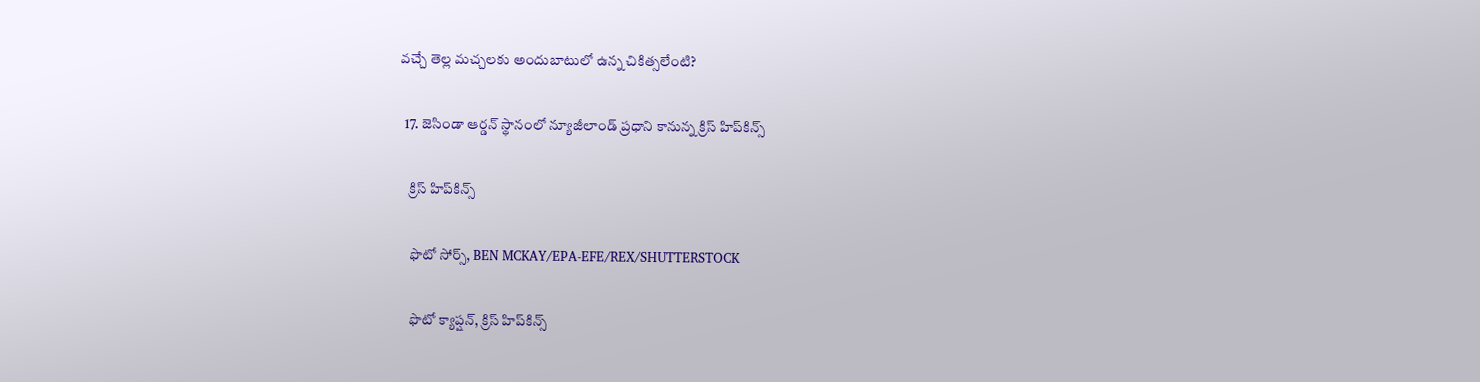వచ్చే తెల్ల మచ్చలకు అందుబాటులో ఉన్న చికిత్సలేంటి?

  17. జెసిండా ఆర్డన్ స్థానంలో న్యూజీలాండ్ ప్రధాని కానున్న క్రిస్ హిప్‌కిన్స్

    క్రిస్ హిప్‌కిన్స్

    ఫొటో సోర్స్, BEN MCKAY/EPA-EFE/REX/SHUTTERSTOCK

    ఫొటో క్యాప్షన్, క్రిస్ హిప్‌కిన్స్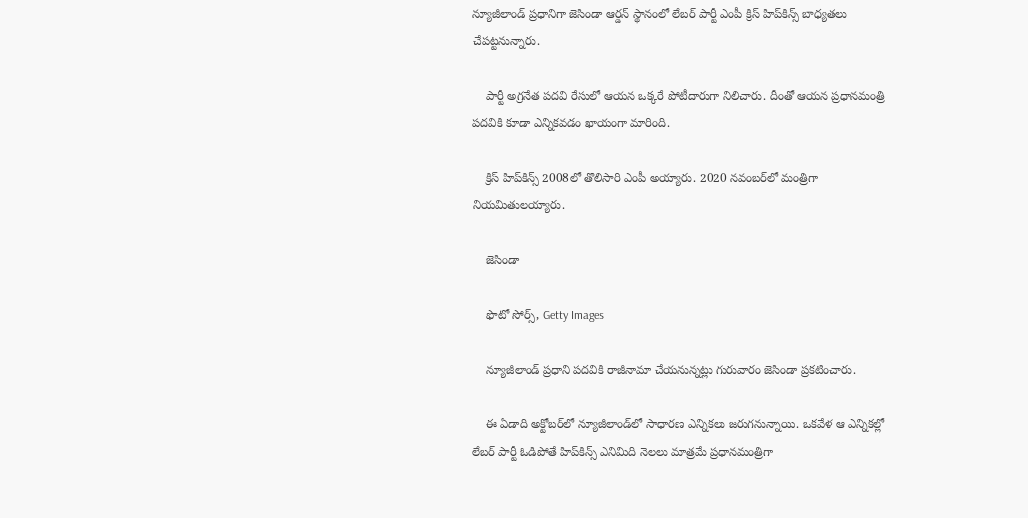న్యూజీలాండ్ ప్రధానిగా జెసిండా ఆర్డన్ స్థానంలో లేబర్ పార్టీ ఎంపీ క్రిస్ హిప్‌కిన్స్ బాధ్యతలు చేపట్టనున్నారు.

    పార్టీ అగ్రనేత పదవి రేసులో ఆయన ఒక్కరే పోటీదారుగా నిలిచారు. దీంతో ఆయన ప్రధానమంత్రి పదవికి కూడా ఎన్నికవడం ఖాయంగా మారింది.

    క్రిస్ హిప్‌కిన్స్ 2008లో తొలిసారి ఎంపీ అయ్యారు. 2020 నవంబర్‌లో మంత్రిగా నియమితులయ్యారు.

    జెసిండా

    ఫొటో సోర్స్, Getty Images

    న్యూజీలాండ్ ప్రధాని పదవికి రాజీనామా చేయనున్నట్లు గురువారం జెసిండా ప్రకటించారు.

    ఈ ఏడాది అక్టోబర్‌లో న్యూజీలాండ్‌లో సాధారణ ఎన్నికలు జరుగనున్నాయి. ఒకవేళ ఆ ఎన్నికల్లో లేబర్ పార్టీ ఓడిపోతే హిప్‌కిన్స్ ఎనిమిది నెలలు మాత్రమే ప్రధానమంత్రిగా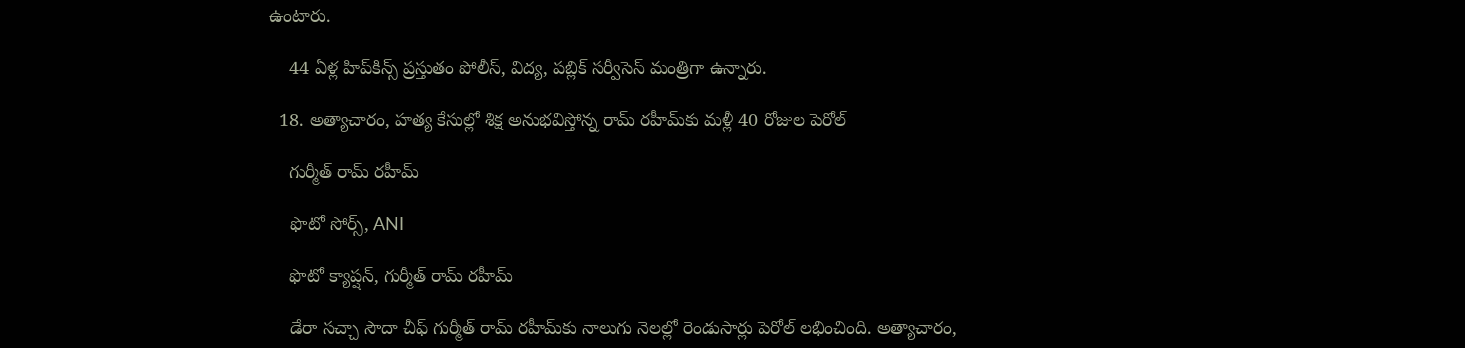ఉంటారు.

    44 ఏళ్ల హిప్‌కిన్స్ ప్రస్తుతం పోలీస్, విద్య, పబ్లిక్ సర్వీసెస్ మంత్రిగా ఉన్నారు.

  18. అత్యాచారం, హత్య కేసుల్లో శిక్ష అనుభవిస్తోన్న రామ్ రహీమ్‌కు మళ్లీ 40 రోజుల పెరోల్

    గుర్మీత్ రామ్ రహీమ్

    ఫొటో సోర్స్, ANI

    ఫొటో క్యాప్షన్, గుర్మీత్ రామ్ రహీమ్

    డేరా సచ్చా సౌదా చీఫ్ గుర్మీత్ రామ్ రహీమ్‌కు నాలుగు నెలల్లో రెండుసార్లు పెరోల్ లభించింది. అత్యాచారం,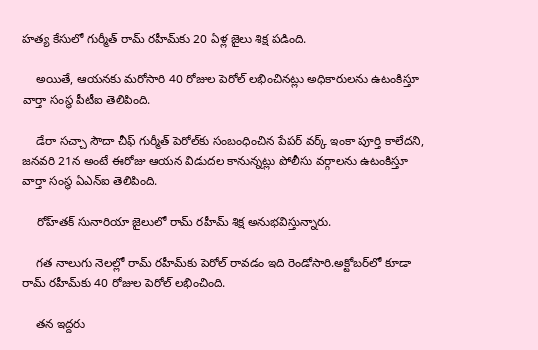హత్య కేసులో గుర్మీత్ రామ్ రహీమ్‌కు 20 ఏళ్ల జైలు శిక్ష పడింది.

    అయితే, ఆయనకు మరోసారి 40 రోజుల పెరోల్ లభించినట్లు అధికారులను ఉటంకిస్తూ వార్తా సంస్థ పీటీఐ తెలిపింది.

    డేరా సచ్చా సౌదా చీఫ్ గుర్మీత్ పెరోల్‌కు సంబంధించిన పేపర్ వర్క్ ఇంకా పూర్తి కాలేదని, జనవరి 21న అంటే ఈరోజు ఆయన విడుదల కానున్నట్లు పోలీసు వర్గాలను ఉటంకిస్తూ వార్తా సంస్థ ఏఎన్‌ఐ తెలిపింది.

    రోహ్‌తక్ సునారియా జైలులో రామ్ రహీమ్ శిక్ష అనుభవిస్తున్నారు.

    గత నాలుగు నెలల్లో రామ్ రహీమ్‌కు పెరోల్ రావడం ఇది రెండోసారి.అక్టోబర్‌లో కూడా రామ్ రహీమ్‌కు 40 రోజుల పెరోల్ లభించింది.

    తన ఇద్దరు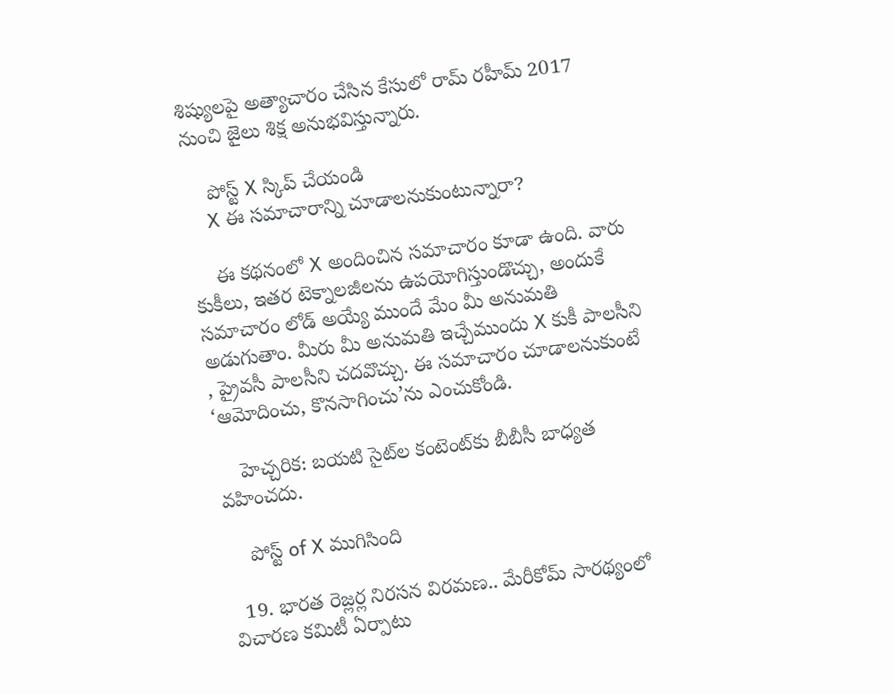శిష్యులపై అత్యాచారం చేసిన కేసులో రామ్ రహీమ్ 2017 నుంచి జైలు శిక్ష అనుభవిస్తున్నారు.

    పోస్ట్‌ X స్కిప్ చేయండి
    X ఈ సమాచారాన్ని చూడాలనుకుంటున్నారా?

    ఈ కథనంలో X అందించిన సమాచారం కూడా ఉంది. వారు కుకీలు, ఇతర టెక్నాలజీలను ఉపయోగిస్తుండొచ్చు, అందుకే సమాచారం లోడ్ అయ్యే ముందే మేం మీ అనుమతి అడుగుతాం. మీరు మీ అనుమతి ఇచ్చేముందు X కుకీ పాలసీని , ప్రైవసీ పాలసీని చదవొచ్చు. ఈ సమాచారం చూడాలనుకుంటే ‘ఆమోదించు, కొనసాగించు’ను ఎంచుకోండి.

    హెచ్చరిక: బయటి సైట్‌ల కంటెంట్‌కు బీబీసీ బాధ్యత వహించదు.

    పోస్ట్ of X ముగిసింది

  19. భారత రెజ్లర్ల నిరసన విరమణ.. మేరీకోమ్ సారథ్యంలో విచారణ కమిటీ ఏర్పాటు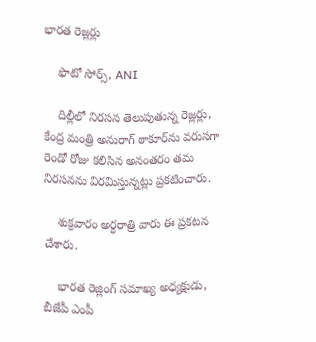భారత రెజ్లర్లు

    ఫొటో సోర్స్, ANI

    దిల్లీలో నిరసన తెలుపుతున్న రెజ్లర్లు, కేంద్ర మంత్రి అనురాగ్ ఠాకూర్‌ను వరుసగా రెండో రోజు కలిసిన అనంతరం తమ నిరసనను విరమిస్తున్నట్లు ప్రకటించారు.

    శుక్రవారం అర్ధరాత్రి వారు ఈ ప్రకటన చేశారు.

    భారత రెజ్లింగ్ సమాఖ్య అధ్యక్షుడు, బీజేపీ ఎంపీ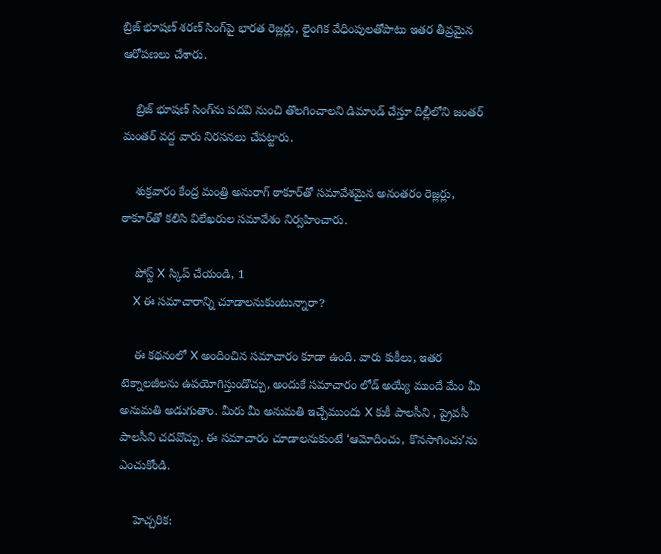బ్రిజ్ భూషణ్ శరణ్ సింగ్‌పై భారత రెజ్లర్లు, లైంగిక వేధింపులతోపాటు ఇతర తీవ్రమైన ఆరోపణలు చేశారు.

    బ్రిజ్ భూషణ్ సింగ్‌ను పదవి నుంచి తొలగించాలని డిమాండ్ చేస్తూ దిల్లీలోని జంతర్ మంతర్ వద్ద వారు నిరసనలు చేపట్టారు.

    శుక్రవారం కేంద్ర మంత్రి అనురాగ్ ఠాకూర్‌తో సమావేశమైన అనంతరం రెజ్లర్లు, ఠాకూర్‌తో కలిసి విలేఖరుల సమావేశం నిర్వహించారు.

    పోస్ట్‌ X స్కిప్ చేయండి, 1
    X ఈ సమాచారాన్ని చూడాలనుకుంటున్నారా?

    ఈ కథనంలో X అందించిన సమాచారం కూడా ఉంది. వారు కుకీలు, ఇతర టెక్నాలజీలను ఉపయోగిస్తుండొచ్చు, అందుకే సమాచారం లోడ్ అయ్యే ముందే మేం మీ అనుమతి అడుగుతాం. మీరు మీ అనుమతి ఇచ్చేముందు X కుకీ పాలసీని , ప్రైవసీ పాలసీని చదవొచ్చు. ఈ సమాచారం చూడాలనుకుంటే ‘ఆమోదించు, కొనసాగించు’ను ఎంచుకోండి.

    హెచ్చరిక: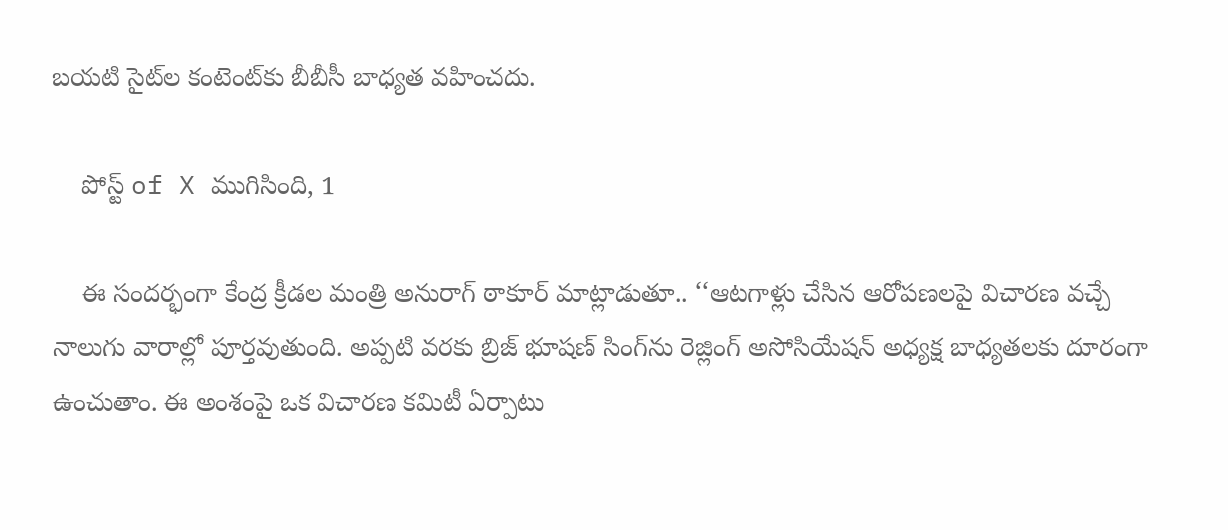బయటి సైట్‌ల కంటెంట్‌కు బీబీసీ బాధ్యత వహించదు.

    పోస్ట్ of X ముగిసింది, 1

    ఈ సందర్భంగా కేంద్ర క్రీడల మంత్రి అనురాగ్ ఠాకూర్ మాట్లాడుతూ.. ‘‘ఆటగాళ్లు చేసిన ఆరోపణలపై విచారణ వచ్చే నాలుగు వారాల్లో పూర్తవుతుంది. అప్పటి వరకు బ్రిజ్ భూషణ్ సింగ్‌ను రెజ్లింగ్ అసోసియేషన్‌ అధ్యక్ష బాధ్యతలకు దూరంగా ఉంచుతాం. ఈ అంశంపై ఒక విచారణ కమిటీ ఏర్పాటు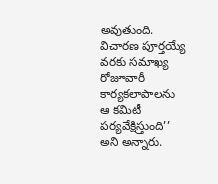అవుతుంది. విచారణ పూర్తయ్యే వరకు సమాఖ్య రోజూవారీ కార్యకలాపాలను ఆ కమిటీ పర్యవేక్షిస్తుంది’’ అని అన్నారు.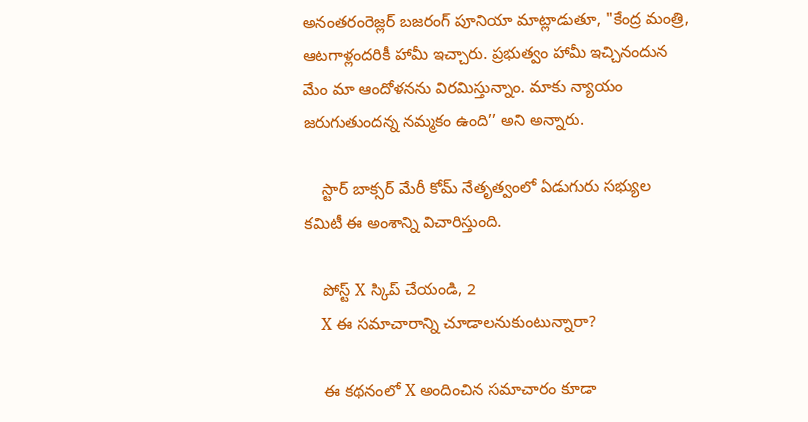అనంతరంరెజ్లర్ బజరంగ్ పూనియా మాట్లాడుతూ, "కేంద్ర మంత్రి, ఆటగాళ్లందరికీ హామీ ఇచ్చారు. ప్రభుత్వం హామీ ఇచ్చినందున మేం మా ఆందోళనను విరమిస్తున్నాం. మాకు న్యాయం జరుగుతుందన్న నమ్మకం ఉంది’’ అని అన్నారు.

    స్టార్ బాక్సర్ మేరీ కోమ్ నేతృత్వంలో ఏడుగురు సభ్యుల కమిటీ ఈ అంశాన్ని విచారిస్తుంది.

    పోస్ట్‌ X స్కిప్ చేయండి, 2
    X ఈ సమాచారాన్ని చూడాలనుకుంటున్నారా?

    ఈ కథనంలో X అందించిన సమాచారం కూడా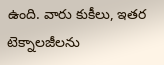ఉంది. వారు కుకీలు, ఇతర టెక్నాలజీలను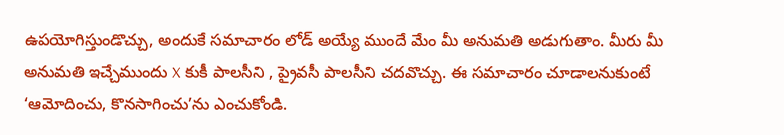ఉపయోగిస్తుండొచ్చు, అందుకే సమాచారం లోడ్ అయ్యే ముందే మేం మీ అనుమతి అడుగుతాం. మీరు మీ అనుమతి ఇచ్చేముందు X కుకీ పాలసీని , ప్రైవసీ పాలసీని చదవొచ్చు. ఈ సమాచారం చూడాలనుకుంటే ‘ఆమోదించు, కొనసాగించు’ను ఎంచుకోండి.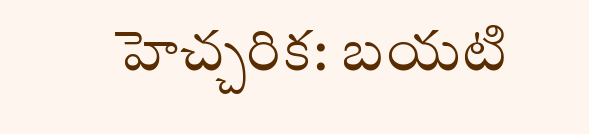హెచ్చరిక: బయటి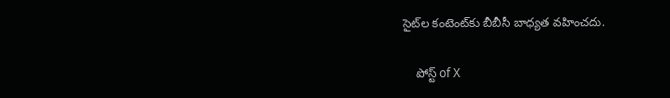సైట్‌ల కంటెంట్‌కు బీబీసీ బాధ్యత వహించదు.

    పోస్ట్ of X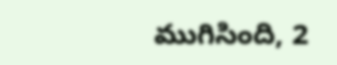ముగిసింది, 2